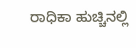ರಾಧಿಕಾ ಹುಚ್ಚಿನಲ್ಲಿ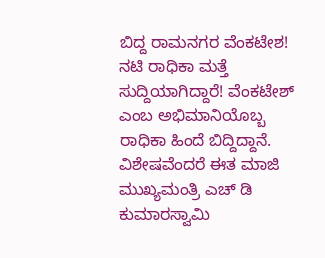ಬಿದ್ದ ರಾಮನಗರ ವೆಂಕಟೇಶ!
ನಟಿ ರಾಧಿಕಾ ಮತ್ತೆ ಸುದ್ದಿಯಾಗಿದ್ದಾರೆ! ವೆಂಕಟೇಶ್ ಎಂಬ ಅಭಿಮಾನಿಯೊಬ್ಬ ರಾಧಿಕಾ ಹಿಂದೆ ಬಿದ್ದಿದ್ದಾನೆ. ವಿಶೇಷವೆಂದರೆ ಈತ ಮಾಜಿ ಮುಖ್ಯಮಂತ್ರಿ ಎಚ್ ಡಿ ಕುಮಾರಸ್ವಾಮಿ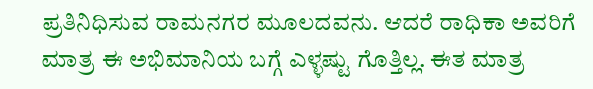ಪ್ರತಿನಿಧಿಸುವ ರಾಮನಗರ ಮೂಲದವನು. ಆದರೆ ರಾಧಿಕಾ ಅವರಿಗೆ ಮಾತ್ರ ಈ ಅಭಿಮಾನಿಯ ಬಗ್ಗೆ ಎಳ್ಳಷ್ಟು ಗೊತ್ತಿಲ್ಲ. ಈತ ಮಾತ್ರ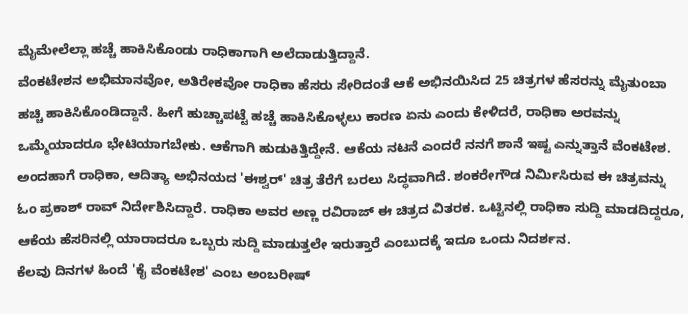ಮೈಮೇಲೆಲ್ಲಾ ಹಚ್ಚೆ ಹಾಕಿಸಿಕೊಂಡು ರಾಧಿಕಾಗಾಗಿ ಅಲೆದಾಡುತ್ತಿದ್ದಾನೆ.
ವೆಂಕಟೇಶನ ಅಭಿಮಾನವೋ, ಅತಿರೇಕವೋ ರಾಧಿಕಾ ಹೆಸರು ಸೇರಿದಂತೆ ಆಕೆ ಅಭಿನಯಿಸಿದ 25 ಚಿತ್ರಗಳ ಹೆಸರನ್ನು ಮೈತುಂಬಾ ಹಚ್ಚಿ ಹಾಕಿಸಿಕೊಂಡಿದ್ದಾನೆ. ಹೀಗೆ ಹುಚ್ಚಾಪಟ್ಟೆ ಹಚ್ಚೆ ಹಾಕಿಸಿಕೊಳ್ಳಲು ಕಾರಣ ಏನು ಎಂದು ಕೇಳಿದರೆ, ರಾಧಿಕಾ ಅರವನ್ನು ಒಮ್ಮೆಯಾದರೂ ಭೇಟಿಯಾಗಬೇಕು. ಆಕೆಗಾಗಿ ಹುಡುಕಿತ್ತಿದ್ದೇನೆ. ಆಕೆಯ ನಟನೆ ಎಂದರೆ ನನಗೆ ಶಾನೆ ಇಷ್ಟ ಎನ್ನುತ್ತಾನೆ ವೆಂಕಟೇಶ.
ಅಂದಹಾಗೆ ರಾಧಿಕಾ, ಆದಿತ್ಯಾ ಅಭಿನಯದ 'ಈಶ್ವರ್' ಚಿತ್ರ ತೆರೆಗೆ ಬರಲು ಸಿದ್ಧವಾಗಿದೆ. ಶಂಕರೇಗೌಡ ನಿರ್ಮಿಸಿರುವ ಈ ಚಿತ್ರವನ್ನು ಓಂ ಪ್ರಕಾಶ್ ರಾವ್ ನಿರ್ದೇಶಿಸಿದ್ದಾರೆ. ರಾಧಿಕಾ ಅವರ ಅಣ್ಣ ರವಿರಾಜ್ ಈ ಚಿತ್ರದ ವಿತರಕ. ಒಟ್ಟಿನಲ್ಲಿ ರಾಧಿಕಾ ಸುದ್ದಿ ಮಾಡದಿದ್ದರೂ, ಆಕೆಯ ಹೆಸರಿನಲ್ಲಿ ಯಾರಾದರೂ ಒಬ್ಬರು ಸುದ್ದಿ ಮಾಡುತ್ತಲೇ ಇರುತ್ತಾರೆ ಎಂಬುದಕ್ಕೆ ಇದೂ ಒಂದು ನಿದರ್ಶನ.
ಕೆಲವು ದಿನಗಳ ಹಿಂದೆ 'ಕೈ ವೆಂಕಟೇಶ' ಎಂಬ ಅಂಬರೀಷ್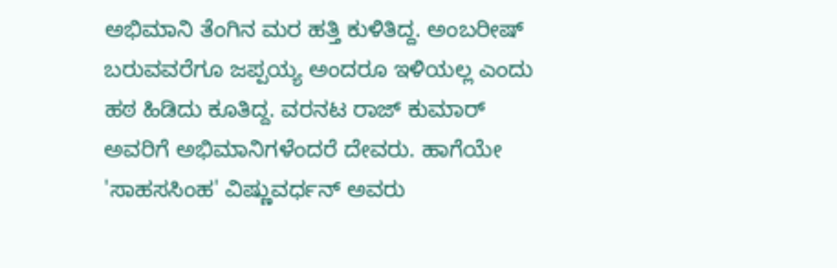ಅಭಿಮಾನಿ ತೆಂಗಿನ ಮರ ಹತ್ತಿ ಕುಳಿತಿದ್ದ. ಅಂಬರೀಷ್ ಬರುವವರೆಗೂ ಜಪ್ಪಯ್ಯ ಅಂದರೂ ಇಳಿಯಲ್ಲ ಎಂದು ಹಠ ಹಿಡಿದು ಕೂತಿದ್ದ. ವರನಟ ರಾಜ್ ಕುಮಾರ್ ಅವರಿಗೆ ಅಭಿಮಾನಿಗಳೆಂದರೆ ದೇವರು. ಹಾಗೆಯೇ 'ಸಾಹಸಸಿಂಹ' ವಿಷ್ಣುವರ್ಧನ್ ಅವರು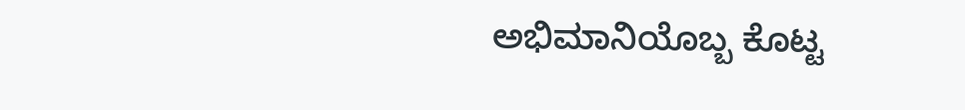ಅಭಿಮಾನಿಯೊಬ್ಬ ಕೊಟ್ಟ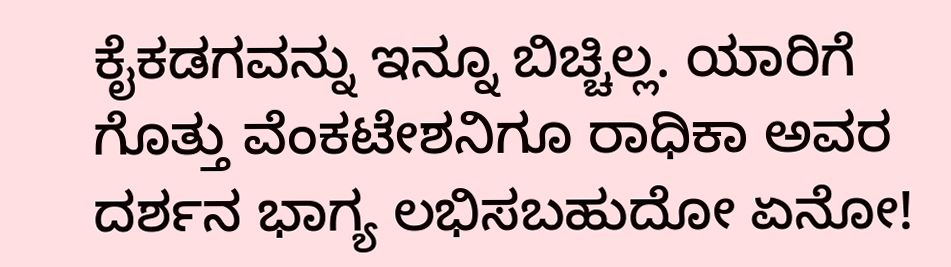ಕೈಕಡಗವನ್ನು ಇನ್ನೂ ಬಿಚ್ಚಿಲ್ಲ. ಯಾರಿಗೆ ಗೊತ್ತು ವೆಂಕಟೇಶನಿಗೂ ರಾಧಿಕಾ ಅವರ ದರ್ಶನ ಭಾಗ್ಯ ಲಭಿಸಬಹುದೋ ಏನೋ!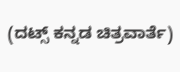(ದಟ್ಸ್ ಕನ್ನಡ ಚಿತ್ರವಾರ್ತೆ)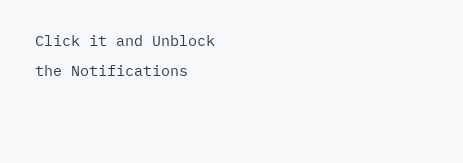Click it and Unblock the Notifications